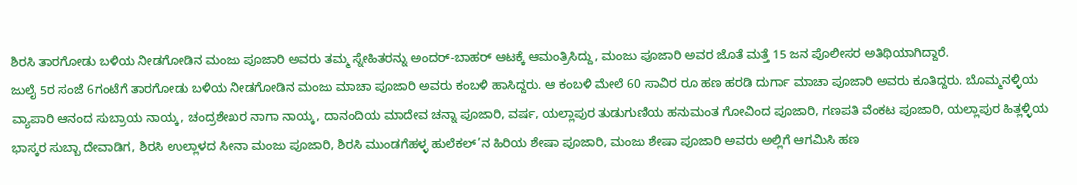ಶಿರಸಿ ತಾರಗೋಡು ಬಳಿಯ ನೀಡಗೋಡಿನ ಮಂಜು ಪೂಜಾರಿ ಅವರು ತಮ್ಮ ಸ್ನೇಹಿತರನ್ನು ಅಂದರ್-ಬಾಹರ್ ಆಟಕ್ಕೆ ಆಮಂತ್ರಿಸಿದ್ದು, ಮಂಜು ಪೂಜಾರಿ ಅವರ ಜೊತೆ ಮತ್ತೆ 15 ಜನ ಪೊಲೀಸರ ಅತಿಥಿಯಾಗಿದ್ದಾರೆ.
ಜುಲೈ 5ರ ಸಂಜೆ 6ಗಂಟೆಗೆ ತಾರಗೋಡು ಬಳಿಯ ನೀಡಗೋಡಿನ ಮಂಜು ಮಾಚಾ ಪೂಜಾರಿ ಅವರು ಕಂಬಳಿ ಹಾಸಿದ್ದರು. ಆ ಕಂಬಳಿ ಮೇಲೆ 60 ಸಾವಿರ ರೂ ಹಣ ಹರಡಿ ದುರ್ಗಾ ಮಾಚಾ ಪೂಜಾರಿ ಅವರು ಕೂತಿದ್ದರು. ಬೊಮ್ಮನಳ್ಳಿಯ ವ್ಯಾಪಾರಿ ಆನಂದ ಸುಬ್ರಾಯ ನಾಯ್ಕ, ಚಂದ್ರಶೇಖರ ನಾಗಾ ನಾಯ್ಕ, ದಾನಂದಿಯ ಮಾದೇವ ಚನ್ನಾ ಪೂಜಾರಿ, ವರ್ಷ, ಯಲ್ಲಾಪುರ ತುಡುಗುಣಿಯ ಹನುಮಂತ ಗೋವಿಂದ ಪೂಜಾರಿ, ಗಣಪತಿ ವೆಂಕಟ ಪೂಜಾರಿ, ಯಲ್ಲಾಪುರ ಹಿತ್ಲಳ್ಳಿಯ ಭಾಸ್ಕರ ಸುಬ್ಬಾ ದೇವಾಡಿಗ, ಶಿರಸಿ ಉಲ್ಲಾಳದ ಸೀನಾ ಮಂಜು ಪೂಜಾರಿ, ಶಿರಸಿ ಮುಂಡಗೆಹಳ್ಳ ಹುಲೆಕಲ್’ನ ಹಿರಿಯ ಶೇಷಾ ಪೂಜಾರಿ, ಮಂಜು ಶೇಷಾ ಪೂಜಾರಿ ಅವರು ಅಲ್ಲಿಗೆ ಆಗಮಿಸಿ ಹಣ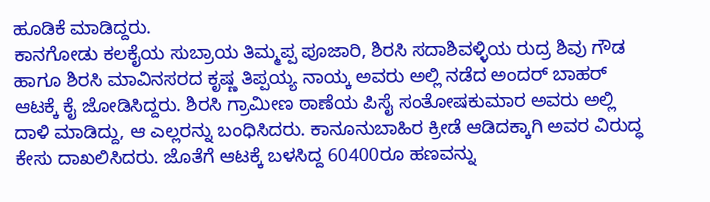ಹೂಡಿಕೆ ಮಾಡಿದ್ದರು.
ಕಾನಗೋಡು ಕಲಕೈಯ ಸುಬ್ರಾಯ ತಿಮ್ಮಪ್ಪ ಪೂಜಾರಿ, ಶಿರಸಿ ಸದಾಶಿವಳ್ಳಿಯ ರುದ್ರ ಶಿವು ಗೌಡ ಹಾಗೂ ಶಿರಸಿ ಮಾವಿನಸರದ ಕೃಷ್ಣ ತಿಪ್ಪಯ್ಯ ನಾಯ್ಕ ಅವರು ಅಲ್ಲಿ ನಡೆದ ಅಂದರ್ ಬಾಹರ್ ಆಟಕ್ಕೆ ಕೈ ಜೋಡಿಸಿದ್ದರು. ಶಿರಸಿ ಗ್ರಾಮೀಣ ಠಾಣೆಯ ಪಿಸೈ ಸಂತೋಷಕುಮಾರ ಅವರು ಅಲ್ಲಿ ದಾಳಿ ಮಾಡಿದ್ದು, ಆ ಎಲ್ಲರನ್ನು ಬಂಧಿಸಿದರು. ಕಾನೂನುಬಾಹಿರ ಕ್ರೀಡೆ ಆಡಿದಕ್ಕಾಗಿ ಅವರ ವಿರುದ್ಧ ಕೇಸು ದಾಖಲಿಸಿದರು. ಜೊತೆಗೆ ಆಟಕ್ಕೆ ಬಳಸಿದ್ದ 60400ರೂ ಹಣವನ್ನು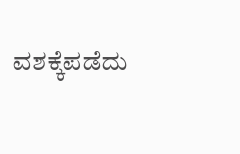ವಶಕ್ಕೆಪಡೆದು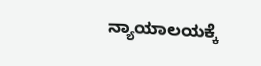ನ್ಯಾಯಾಲಯಕ್ಕೆ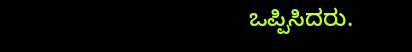ಒಪ್ಪಿಸಿದರು.